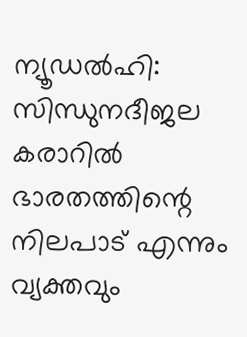ന്യൂഡൽഹി: സിന്ധുനദീജല കരാറിൽ ഭാരതത്തിന്റെ നിലപാട് എന്നും വ്യക്തവും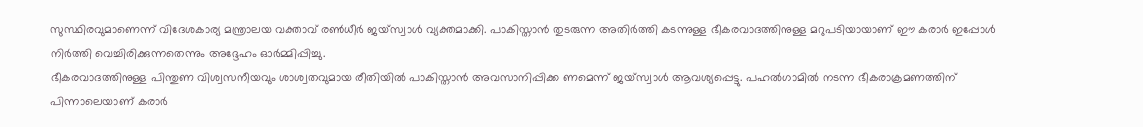സുസ്ഥിരവുമാണെന്ന് വിദേശകാര്യ മന്ത്രാലയ വക്താവ് രൺധീർ ജയ്സ്വാൾ വ്യക്തമാക്കി. പാകിസ്താൻ തുടരുന്ന അതിർത്തി കടന്നുള്ള ഭീകരവാദത്തിനുള്ള മറുപടിയായാണ് ഈ കരാർ ഇപ്പോൾ നിർത്തി വെച്ചിരിക്കുന്നതെന്നും അദ്ദേഹം ഓർമ്മിപ്പിച്ചു.
ഭീകരവാദത്തിനുള്ള പിന്തുണ വിശ്വസനീയവും ശാശ്വതവുമായ രീതിയിൽ പാകിസ്താൻ അവസാനിപ്പിക്ക ണമെന്ന് ജയ്സ്വാൾ ആവശ്യപ്പെട്ടു. പഹൽഗാമിൽ നടന്ന ഭീകരാക്രമണത്തിന് പിന്നാലെയാണ് കരാർ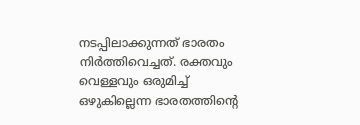നടപ്പിലാക്കുന്നത് ഭാരതം നിർത്തിവെച്ചത്. രക്തവും വെള്ളവും ഒരുമിച്ച് ഒഴുകില്ലെന്ന ഭാരതത്തിന്റെ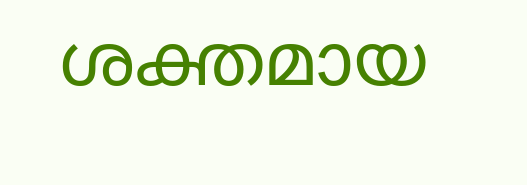ശക്തമായ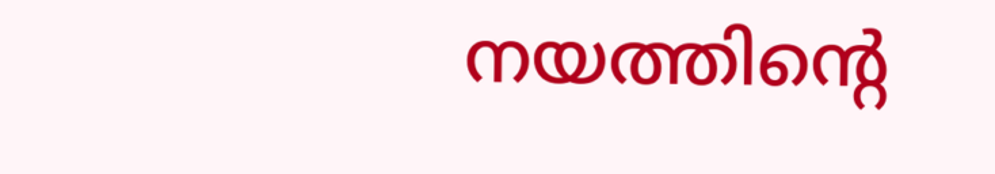നയത്തിന്റെ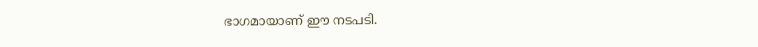ഭാഗമായാണ് ഈ നടപടി.